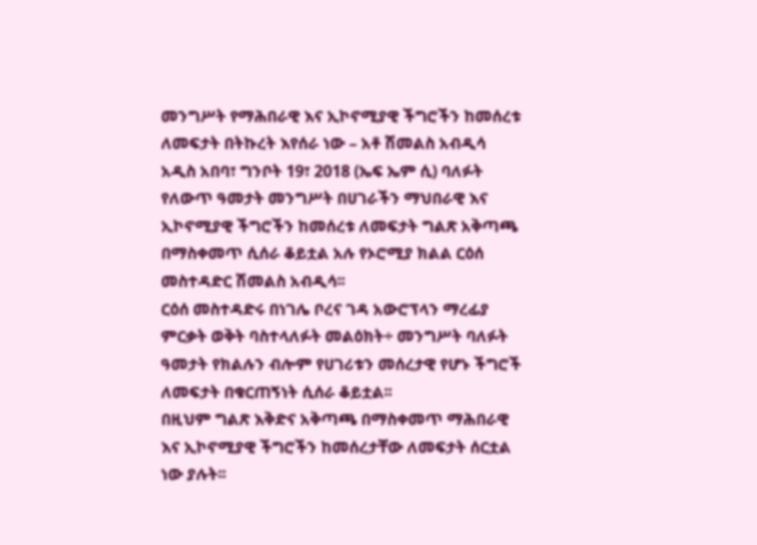መንግሥት የማሕበራዊ እና ኢኮኖሚያዊ ችግሮችን ከመሰረቱ ለመፍታት በትኩረት እየሰራ ነው – አቶ ሽመልስ አብዲሳ
አዲስ አበባ፣ ግንቦት 19፣ 2018 (ኤፍ ኤም ሲ) ባለፉት የለውጥ ዓመታት መንግሥት በሀገራችን ማህበራዊ እና ኢኮኖሚያዊ ችግሮችን ከመሰረቱ ለመፍታት ግልጽ አቅጣጫ በማስቀመጥ ሲሰራ ቆይቷል አሉ የኦሮሚያ ክልል ርዕሰ መስተዳድር ሽመልስ አብዲሳ፡፡
ርዕሰ መስተዳድሩ በነገሌ ቦረና ገዳ አውሮፕላን ማረፊያ ምርቃት ወቅት ባስተላለፉት መልዕክት÷ መንግሥት ባለፉት ዓመታት የክልሉን ብሎም የሀገሪቱን መሰረታዊ የሆኑ ችግሮች ለመፍታት በቁርጠኝነት ሲሰራ ቆይቷል፡፡
በዚህም ግልጽ እቅድና አቅጣጫ በማስቀመጥ ማሕበራዊ እና ኢኮኖሚያዊ ችግሮችን ከመሰረታቸው ለመፍታት ሰርቷል ነው ያሉት፡፡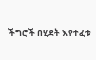ችግሮች በሂደት እየተፈቱ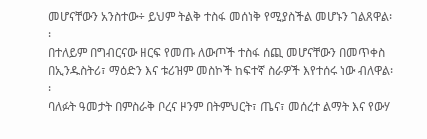መሆናቸውን አንስተው÷ ይህም ትልቅ ተስፋ መሰነቅ የሚያስችል መሆኑን ገልጸዋል፡፡
በተለይም በግብርናው ዘርፍ የመጡ ለውጦች ተስፋ ሰጪ መሆናቸውን በመጥቀስ በኢንዱስትሪ፣ ማዕድን እና ቱሪዝም መስኮች ከፍተኛ ስራዎች እየተሰሩ ነው ብለዋል፡፡
ባለፉት ዓመታት በምስራቅ ቦረና ዞንም በትምህርት፣ ጤና፣ መሰረተ ልማት እና የውሃ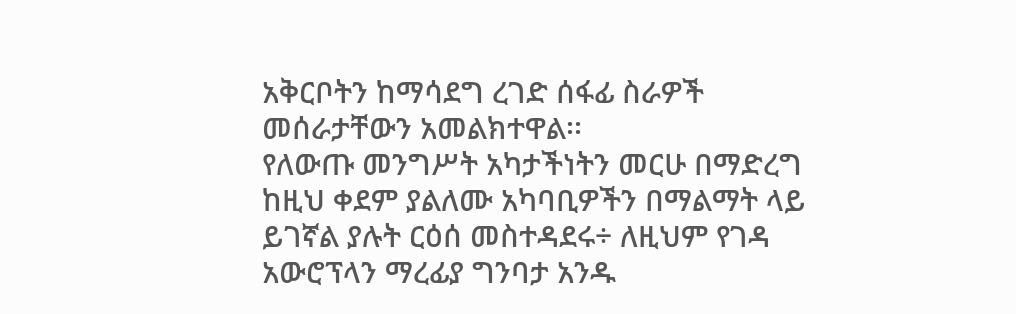አቅርቦትን ከማሳደግ ረገድ ሰፋፊ ስራዎች መሰራታቸውን አመልክተዋል፡፡
የለውጡ መንግሥት አካታችነትን መርሁ በማድረግ ከዚህ ቀደም ያልለሙ አካባቢዎችን በማልማት ላይ ይገኛል ያሉት ርዕሰ መስተዳደሩ÷ ለዚህም የገዳ አውሮፕላን ማረፊያ ግንባታ አንዱ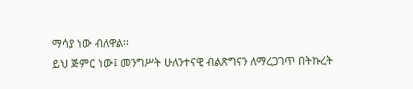ማሳያ ነው ብለዋል፡፡
ይህ ጅምር ነው፤ መንግሥት ሁለንተናዊ ብልጽግናን ለማረጋገጥ በትኩረት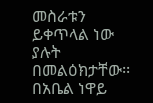መስራቱን ይቀጥላል ነው ያሉት በመልዕክታቸው፡፡
በአቤል ነዋይ